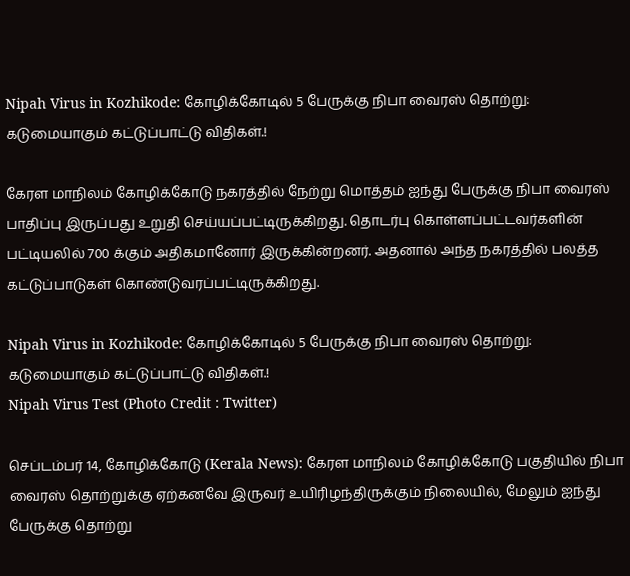Nipah Virus in Kozhikode: கோழிக்கோடில் 5 பேருக்கு நிபா வைரஸ் தொற்று: கடுமையாகும் கட்டுப்பாட்டு விதிகள்.!

கேரள மாநிலம் கோழிக்கோடு நகரத்தில் நேற்று மொத்தம் ஐந்து பேருக்கு நிபா வைரஸ் பாதிப்பு இருப்பது உறுதி செய்யப்பட்டிருக்கிறது. தொடர்பு கொள்ளப்பட்டவர்களின் பட்டியலில் 700 க்கும் அதிகமானோர் இருக்கின்றனர். அதனால் அந்த நகரத்தில் பலத்த கட்டுப்பாடுகள் கொண்டுவரப்பட்டிருக்கிறது.

Nipah Virus in Kozhikode: கோழிக்கோடில் 5 பேருக்கு நிபா வைரஸ் தொற்று: கடுமையாகும் கட்டுப்பாட்டு விதிகள்.!
Nipah Virus Test (Photo Credit : Twitter)

செப்டம்பர் 14, கோழிக்கோடு (Kerala News): கேரள மாநிலம் கோழிக்கோடு பகுதியில் நிபா வைரஸ் தொற்றுக்கு ஏற்கனவே இருவர் உயிரிழந்திருக்கும் நிலையில், மேலும் ஐந்து பேருக்கு தொற்று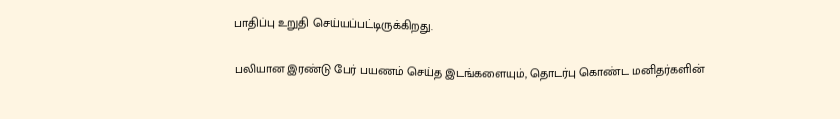பாதிப்பு உறுதி செய்யப்பட்டிருக்கிறது.

பலியான இரண்டு பேர் பயணம் செய்த இடங்களையும், தொடர்பு கொண்ட மனிதர்களின்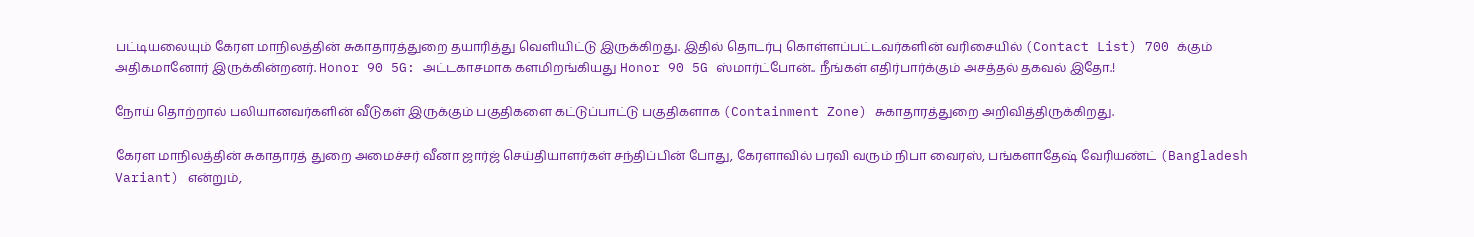பட்டியலையும் கேரள மாநிலத்தின் சுகாதாரத்துறை தயாரித்து வெளியிட்டு இருக்கிறது. இதில் தொடர்பு கொள்ளப்பட்டவர்களின் வரிசையில் (Contact List) 700 க்கும் அதிகமானோர் இருக்கின்றனர். Honor 90 5G: அட்டகாசமாக களமிறங்கியது Honor 90 5G ஸ்மார்ட்போன்.. நீங்கள் எதிர்பார்க்கும் அசத்தல் தகவல் இதோ.!

நோய் தொற்றால் பலியானவர்களின் வீடுகள் இருக்கும் பகுதிகளை கட்டுப்பாட்டு பகுதிகளாக (Containment Zone) சுகாதாரத்துறை அறிவித்திருக்கிறது.

கேரள மாநிலத்தின் சுகாதாரத் துறை அமைச்சர் வீனா ஜார்ஜ் செய்தியாளர்கள் சந்திப்பின் போது, கேரளாவில் பரவி வரும் நிபா வைரஸ், பங்களாதேஷ் வேரியண்ட் (Bangladesh Variant) என்றும்,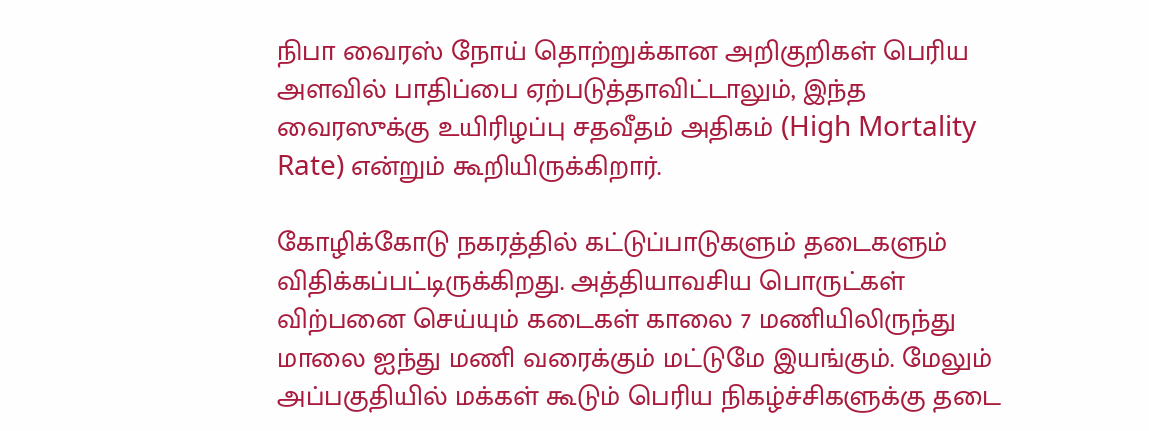நிபா வைரஸ் நோய் தொற்றுக்கான அறிகுறிகள் பெரிய அளவில் பாதிப்பை ஏற்படுத்தாவிட்டாலும், இந்த வைரஸுக்கு உயிரிழப்பு சதவீதம் அதிகம் (High Mortality Rate) என்றும் கூறியிருக்கிறார்.

கோழிக்கோடு நகரத்தில் கட்டுப்பாடுகளும் தடைகளும் விதிக்கப்பட்டிருக்கிறது. அத்தியாவசிய பொருட்கள் விற்பனை செய்யும் கடைகள் காலை 7 மணியிலிருந்து மாலை ஐந்து மணி வரைக்கும் மட்டுமே இயங்கும். மேலும் அப்பகுதியில் மக்கள் கூடும் பெரிய நிகழ்ச்சிகளுக்கு தடை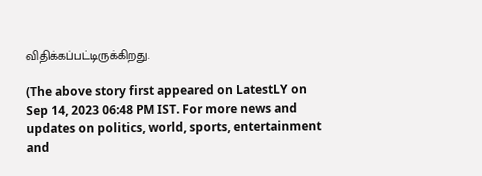விதிக்கப்பட்டிருக்கிறது.

(The above story first appeared on LatestLY on Sep 14, 2023 06:48 PM IST. For more news and updates on politics, world, sports, entertainment and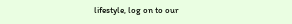lifestyle, log on to our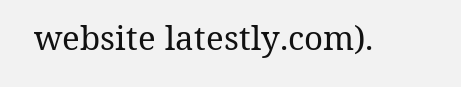website latestly.com).